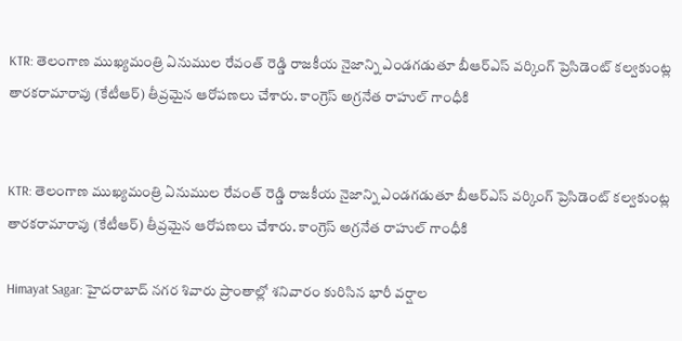KTR: తెలంగాణ ముఖ్యమంత్రి ఏనుముల రేవంత్ రెడ్డి రాజకీయ నైజాన్ని ఎండగడుతూ బీఆర్ఎస్ వర్కింగ్ ప్రెసిడెంట్ కల్వకుంట్ల తారకరామారావు (కేటీఆర్) తీవ్రమైన ఆరోపణలు చేశారు. కాంగ్రెస్ అగ్రనేత రాహుల్ గాంధీకి


KTR: తెలంగాణ ముఖ్యమంత్రి ఏనుముల రేవంత్ రెడ్డి రాజకీయ నైజాన్ని ఎండగడుతూ బీఆర్ఎస్ వర్కింగ్ ప్రెసిడెంట్ కల్వకుంట్ల తారకరామారావు (కేటీఆర్) తీవ్రమైన ఆరోపణలు చేశారు. కాంగ్రెస్ అగ్రనేత రాహుల్ గాంధీకి

Himayat Sagar: హైదరాబాద్ నగర శివారు ప్రాంతాల్లో శనివారం కురిసిన భారీ వర్షాల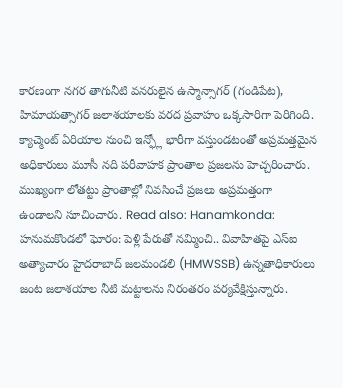కారణంగా నగర తాగునీటి వనరులైన ఉస్మాన్సాగర్ (గండిపేట), హిమాయత్సాగర్ జలాశయాలకు వరద ప్రవాహం ఒక్కసారిగా పెరిగింది. క్యాచ్మెంట్ ఏరియాల నుంచి ఇన్ఫ్లో భారీగా వస్తుండటంతో అప్రమత్తమైన అధికారులు మూసీ నది పరీవాహక ప్రాంతాల ప్రజలను హెచ్చరించారు. ముఖ్యంగా లోతట్టు ప్రాంతాల్లో నివసించే ప్రజలు అప్రమత్తంగా ఉండాలని సూచించారు. Read also: Hanamkonda: హనుమకొండలో ఘోరం: పెళ్లి పేరుతో నమ్మించి.. వివాహితపై ఎస్ఐ అత్యాచారం హైదరాబాద్ జలమండలి (HMWSSB) ఉన్నతాధికారులు జంట జలాశయాల నీటి మట్టాలను నిరంతరం పర్యవేక్షిస్తున్నారు.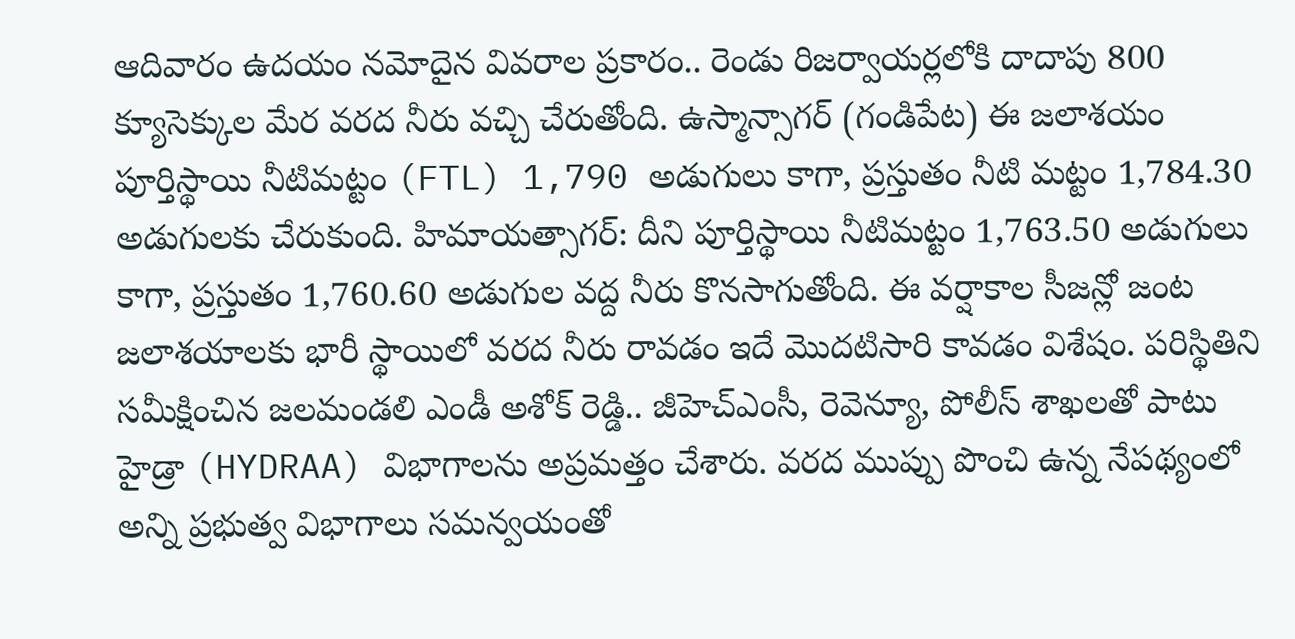ఆదివారం ఉదయం నమోదైన వివరాల ప్రకారం.. రెండు రిజర్వాయర్లలోకి దాదాపు 800 క్యూసెక్కుల మేర వరద నీరు వచ్చి చేరుతోంది. ఉస్మాన్సాగర్ (గండిపేట) ఈ జలాశయం పూర్తిస్థాయి నీటిమట్టం (FTL) 1,790 అడుగులు కాగా, ప్రస్తుతం నీటి మట్టం 1,784.30 అడుగులకు చేరుకుంది. హిమాయత్సాగర్: దీని పూర్తిస్థాయి నీటిమట్టం 1,763.50 అడుగులు కాగా, ప్రస్తుతం 1,760.60 అడుగుల వద్ద నీరు కొనసాగుతోంది. ఈ వర్షాకాల సీజన్లో జంట జలాశయాలకు భారీ స్థాయిలో వరద నీరు రావడం ఇదే మొదటిసారి కావడం విశేషం. పరిస్థితిని సమీక్షించిన జలమండలి ఎండీ అశోక్ రెడ్డి.. జీహెచ్ఎంసీ, రెవెన్యూ, పోలీస్ శాఖలతో పాటు హైడ్రా (HYDRAA) విభాగాలను అప్రమత్తం చేశారు. వరద ముప్పు పొంచి ఉన్న నేపథ్యంలో అన్ని ప్రభుత్వ విభాగాలు సమన్వయంతో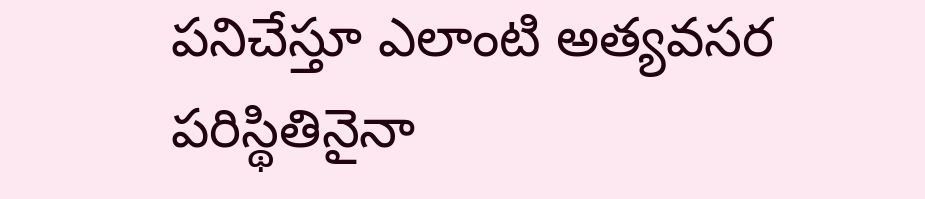పనిచేస్తూ ఎలాంటి అత్యవసర పరిస్థితినైనా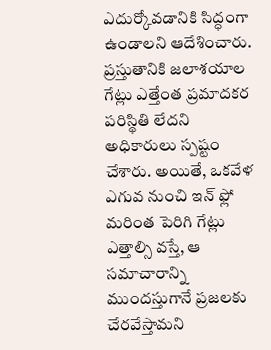ఎదుర్కోవడానికి సిద్ధంగా ఉండాలని ఆదేశించారు. ప్రస్తుతానికి జలాశయాల గేట్లు ఎత్తేంత ప్రమాదకర పరిస్థితి లేదని అధికారులు స్పష్టం చేశారు. అయితే, ఒకవేళ ఎగువ నుంచి ఇన్ ఫ్లో మరింత పెరిగి గేట్లు ఎత్తాల్సి వస్తే, ఆ సమాచారాన్ని ముందస్తుగానే ప్రజలకు చేరవేస్తామని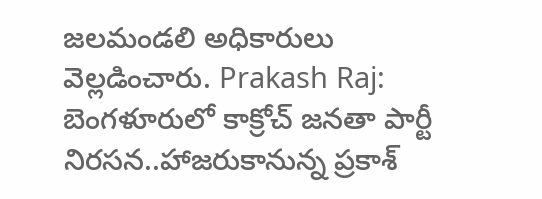జలమండలి అధికారులు వెల్లడించారు. Prakash Raj: బెంగళూరులో కాక్రోచ్ జనతా పార్టీ నిరసన..హాజరుకానున్న ప్రకాశ్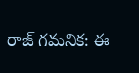రాజ్ గమనిక: ఈ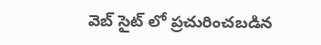వెబ్ సైట్ లో ప్రచురించబడిన